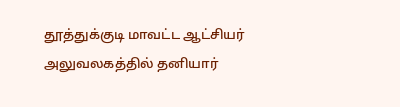தூத்துக்குடி மாவட்ட ஆட்சியர் அலுவலகத்தில் தனியார்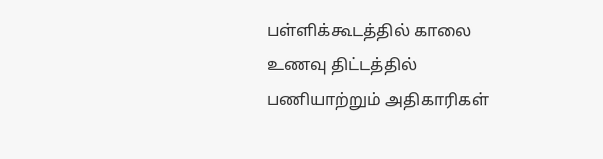பள்ளிக்கூடத்தில் காலை உணவு திட்டத்தில் பணியாற்றும் அதிகாரிகள்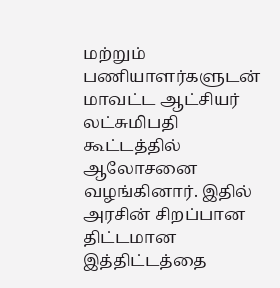மற்றும் பணியாளர்களுடன் மாவட்ட ஆட்சியர் லட்சுமிபதி கூட்டத்தில் ஆலோசனை வழங்கினார். இதில் அரசின் சிறப்பான திட்டமான இத்திட்டத்தை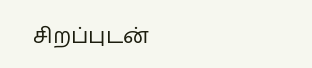சிறப்புடன்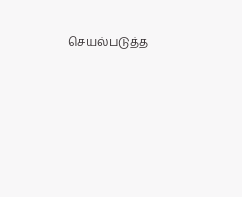செயல்படுத்த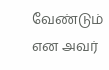வேண்டும் என அவர்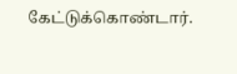கேட்டுக்கொண்டார்.